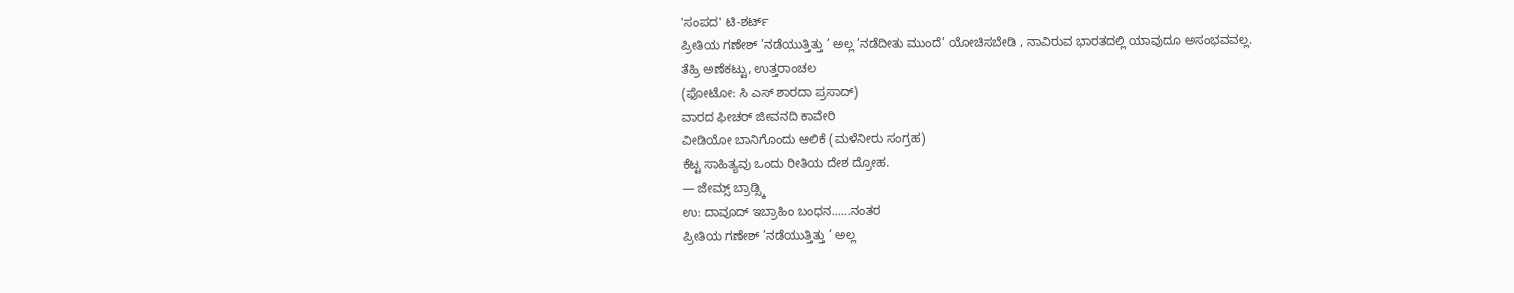'ಸಂಪದ' ಟಿ-ಶರ್ಟ್
ಪ್ರೀತಿಯ ಗಣೇಶ್ ’ನಡೆಯುತ್ತಿತ್ತು ’ ಅಲ್ಲ ’ನಡೆದೀತು ಮುಂದೆ’ ಯೋಚಿಸಬೇಡಿ , ನಾವಿರುವ ಭಾರತದಲ್ಲಿ ಯಾವುದೂ ಅಸಂಭವವಲ್ಲ.
ತೆಹ್ರಿ ಅಣೆಕಟ್ಟು, ಉತ್ತರಾಂಚಲ
(ಫೋಟೋ: ಸಿ ಎಸ್ ಶಾರದಾ ಪ್ರಸಾದ್)
ವಾರದ ಫೀಚರ್ ಜೀವನದಿ ಕಾವೇರಿ
ವೀಡಿಯೋ ಬಾನಿಗೊಂದು ಆಲಿಕೆ (ಮಳೆನೀರು ಸಂಗ್ರಹ)
ಕೆಟ್ಟ ಸಾಹಿತ್ಯವು ಒಂದು ರೀತಿಯ ದೇಶ ದ್ರೋಹ.
— ಜೇಮ್ಸ್ ಬ್ರಾಡ್ಸ್ಕಿ
ಉ: ದಾವೂದ್ ಇಬ್ರಾಹಿಂ ಬಂಧನ......ನಂತರ
ಪ್ರೀತಿಯ ಗಣೇಶ್ ’ನಡೆಯುತ್ತಿತ್ತು ’ ಅಲ್ಲ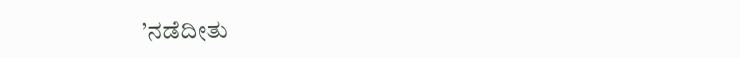’ನಡೆದೀತು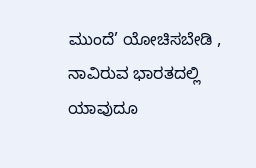ಮುಂದೆ’ ಯೋಚಿಸಬೇಡಿ , ನಾವಿರುವ ಭಾರತದಲ್ಲಿ ಯಾವುದೂ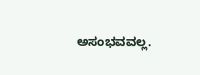ಅಸಂಭವವಲ್ಲ.